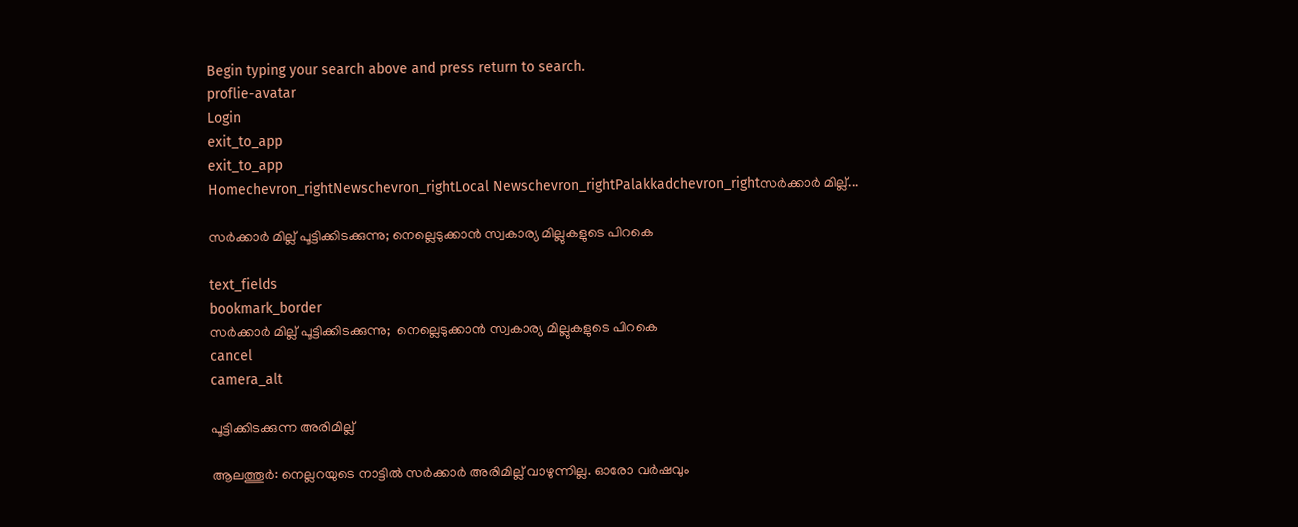Begin typing your search above and press return to search.
proflie-avatar
Login
exit_to_app
exit_to_app
Homechevron_rightNewschevron_rightLocal Newschevron_rightPalakkadchevron_rightസർക്കാർ മില്ല്...

സർക്കാർ മില്ല് പൂട്ടിക്കിടക്കുന്നു; നെല്ലെടുക്കാൻ സ്വകാര്യ മില്ലുകളുടെ പിറകെ

text_fields
bookmark_border
സർക്കാർ മില്ല് പൂട്ടിക്കിടക്കുന്നു;  നെല്ലെടുക്കാൻ സ്വകാര്യ മില്ലുകളുടെ പിറകെ
cancel
camera_alt

പൂട്ടിക്കിടക്കുന്ന അരിമില്ല്

ആലത്തൂർ: നെല്ലറയുടെ നാട്ടിൽ സർക്കാർ അരിമില്ല് വാഴുന്നില്ല. ഓരോ വർഷവും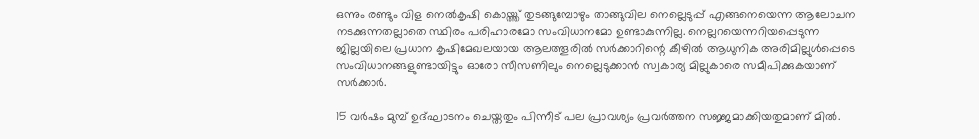ഒന്നും രണ്ടും വിള നെൽകൃഷി കൊയ്ത്ത് തുടങ്ങുമ്പോഴും താങ്ങുവില നെല്ലെടുപ്പ് എങ്ങനെയെന്ന ആലോചന നടക്കുന്നതല്ലാതെ സ്ഥിരം പരിഹാരമോ സംവിധാനമോ ഉണ്ടാകുന്നില്ല. നെല്ലറയെന്നറിയപ്പെടുന്ന ജില്ലയിലെ പ്രധാന കൃഷിമേഖലയായ ആലത്തൂരിൽ സർക്കാറിന്റെ കീഴിൽ ആധുനിക അരിമില്ലുൾപ്പെടെ സംവിധാനങ്ങളുണ്ടായിട്ടും ഓരോ സീസണിലും നെല്ലെടുക്കാൻ സ്വകാര്യ മില്ലുകാരെ സമീപിക്കുകയാണ് സർക്കാർ.

15 വർഷം മുമ്പ് ഉദ്ഘാടനം ചെയ്തതും പിന്നീട് പല പ്രാവശ്യം പ്രവർത്തന സജ്ജമാക്കിയതുമാണ് മിൽ.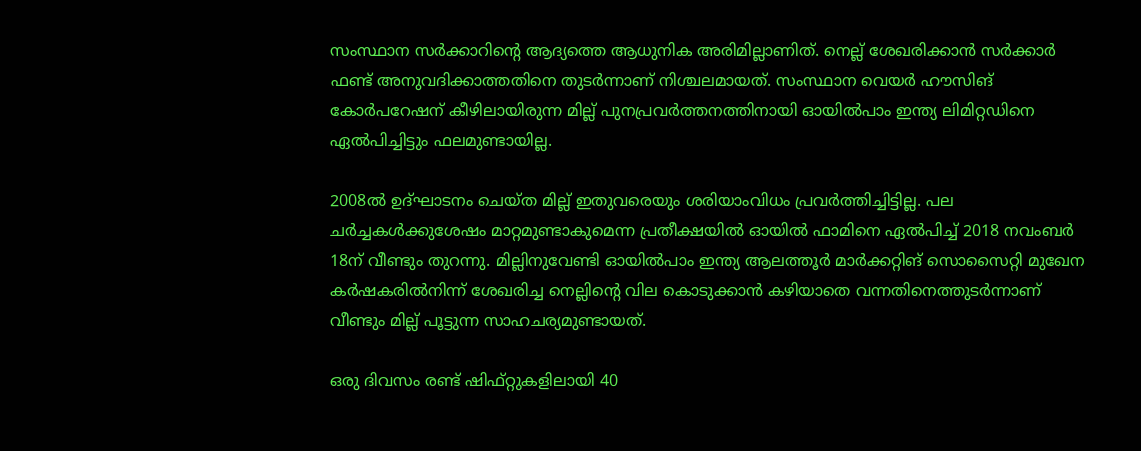സംസ്ഥാന സർക്കാറിന്റെ ആദ്യത്തെ ആധുനിക അരിമില്ലാണിത്. നെല്ല് ശേഖരിക്കാൻ സർക്കാർ ഫണ്ട് അനുവദിക്കാത്തതിനെ തുടർന്നാണ് നിശ്ചലമായത്. സംസ്ഥാന വെയർ ഹൗസിങ് കോർപറേഷന് കീഴിലായിരുന്ന മില്ല് പുനപ്രവർത്തനത്തിനായി ഓയിൽപാം ഇന്ത്യ ലിമിറ്റഡിനെ ഏൽപിച്ചിട്ടും ഫലമുണ്ടായില്ല.

2008ൽ ഉദ്ഘാടനം ചെയ്ത മില്ല് ഇതുവരെയും ശരിയാംവിധം പ്രവർത്തിച്ചിട്ടില്ല. പല ചർച്ചകൾക്കുശേഷം മാറ്റമുണ്ടാകുമെന്ന പ്രതീക്ഷയിൽ ഓയിൽ ഫാമിനെ ഏൽപിച്ച് 2018 നവംബർ 18ന് വീണ്ടും തുറന്നു. മില്ലിനുവേണ്ടി ഓയിൽപാം ഇന്ത്യ ആലത്തൂർ മാർക്കറ്റിങ് സൊസൈറ്റി മുഖേന കർഷകരിൽനിന്ന് ശേഖരിച്ച നെല്ലിന്റെ വില കൊടുക്കാൻ കഴിയാതെ വന്നതിനെത്തുടർന്നാണ് വീണ്ടും മില്ല് പൂട്ടുന്ന സാഹചര്യമുണ്ടായത്.

ഒരു ദിവസം രണ്ട് ഷിഫ്റ്റുകളിലായി 40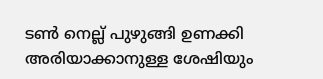ടൺ നെല്ല് പുഴുങ്ങി ഉണക്കി അരിയാക്കാനുള്ള ശേഷിയും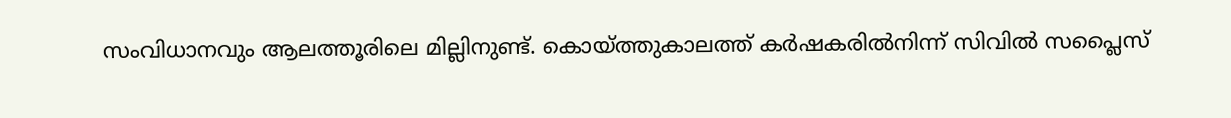സംവിധാനവും ആലത്തൂരിലെ മില്ലിനുണ്ട്. കൊയ്ത്തുകാലത്ത് കർഷകരിൽനിന്ന് സിവിൽ സപ്ലൈസ്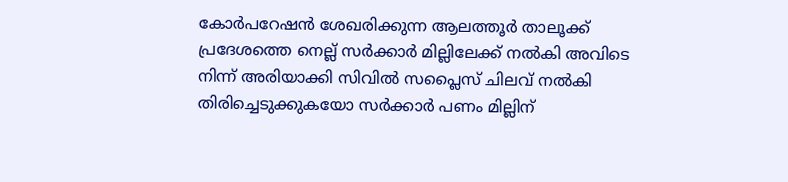കോർപറേഷൻ ശേഖരിക്കുന്ന ആലത്തൂർ താലൂക്ക് പ്രദേശത്തെ നെല്ല് സർക്കാർ മില്ലിലേക്ക് നൽകി അവിടെ നിന്ന് അരിയാക്കി സിവിൽ സപ്ലൈസ് ചിലവ് നൽകി തിരിച്ചെടുക്കുകയോ സർക്കാർ പണം മില്ലിന്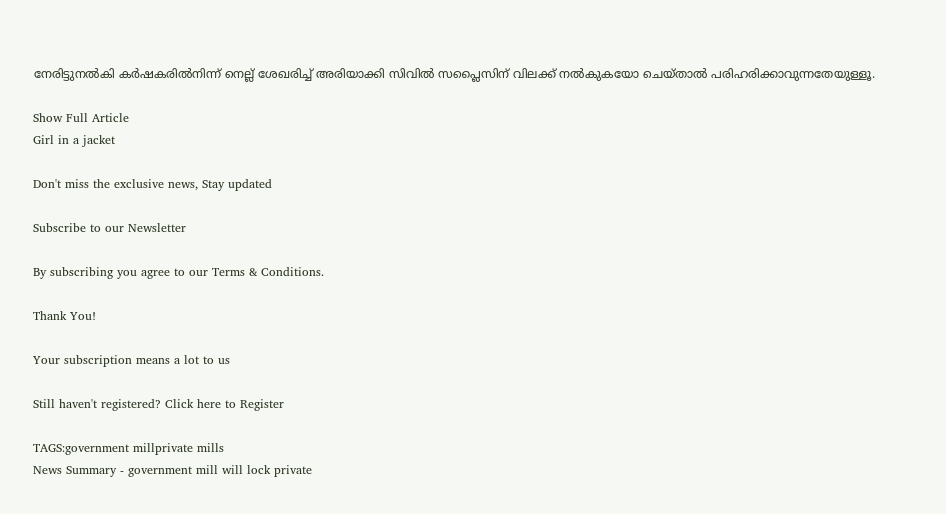നേരിട്ടുനൽകി കർഷകരിൽനിന്ന് നെല്ല് ശേഖരിച്ച് അരിയാക്കി സിവിൽ സപ്ലൈസിന് വിലക്ക് നൽകുകയോ ചെയ്താൽ പരിഹരിക്കാവുന്നതേയുള്ളൂ.

Show Full Article
Girl in a jacket

Don't miss the exclusive news, Stay updated

Subscribe to our Newsletter

By subscribing you agree to our Terms & Conditions.

Thank You!

Your subscription means a lot to us

Still haven't registered? Click here to Register

TAGS:government millprivate mills
News Summary - government mill will lock private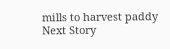mills to harvest paddy
Next Story